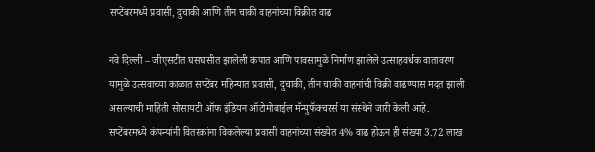सप्टेंबरमध्ये प्रवासी, दुचाकी आणि तीन चाकी वाहनांच्या विक्रीत वाढ

नवे दिल्ली – जीएसटीत घसघसीत झालेली कपात आणि पावसामुळे निर्माण झालेले उत्साहवर्धक वातावरण यामुळे उत्सवाच्या काळात सप्टेंबर महिन्यात प्रवासी, दुचाकी, तीन चाकी वाहनांची विक्री वाढण्यास मदत झाली असल्याची माहिती सोसायटी ऑफ इंडियन ऑटोमोबाईल मॅन्युफॅक्चरर्स या संस्थेने जारी केली आहे.
सप्टेंबरमध्ये कंपन्यांनी वितरकांना विकलेल्या प्रवासी वाहनांच्या संख्येत 4% वाढ होऊन ही संख्या 3.72 लाख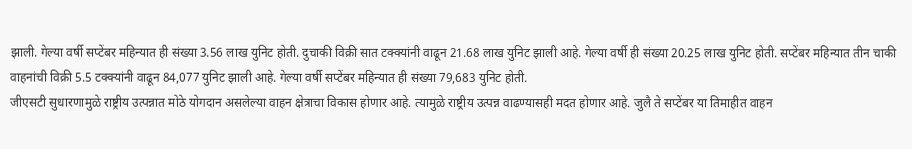झाली. गेल्या वर्षी सप्टेंबर महिन्यात ही संख्या 3.56 लाख युनिट होती. दुचाकी विक्री सात टक्क्यांनी वाढून 21.68 लाख युनिट झाली आहे. गेल्या वर्षी ही संख्या 20.25 लाख युनिट होती. सप्टेंबर महिन्यात तीन चाकी वाहनांची विक्री 5.5 टक्क्यांनी वाढून 84,077 युनिट झाली आहे. गेल्या वर्षी सप्टेंबर महिन्यात ही संख्या 79,683 युनिट होती.
जीएसटी सुधारणामुळे राष्ट्रीय उत्पन्नात मोठे योगदान असलेल्या वाहन क्षेत्राचा विकास होणार आहे. त्यामुळे राष्ट्रीय उत्पन्न वाढण्यासही मदत होणार आहे. जुलै ते सप्टेंबर या तिमाहीत वाहन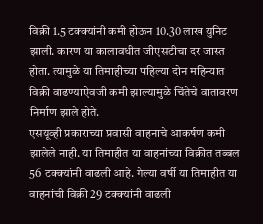विक्री 1.5 टक्क्यांनी कमी होऊन 10.30 लाख युनिट झाली. कारण या कालावधीत जीएसटीचा दर जास्त होता. त्यामुळे या तिमाहीच्या पहिल्या दोन महिन्यात विक्री वाढण्याऐवजी कमी झाल्यामुळे चिंतेचे वातावरण निर्माण झाले होते.
एसयूव्ही प्रकाराच्या प्रवासी वाहनाचे आकर्षण कमी झालेले नाही. या तिमाहीत या वाहनांच्या विक्रीत तब्बल 56 टक्क्यांनी वाढली आहे. गेल्या वर्षी या तिमाहीत या वाहनांची विक्री 29 टक्क्यांनी वाढली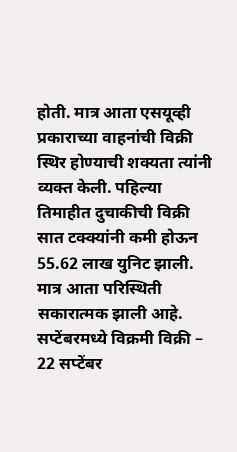होती. मात्र आता एसयूव्ही प्रकाराच्या वाहनांची विक्री स्थिर होण्याची शक्यता त्यांनी व्यक्त केली. पहिल्या तिमाहीत दुचाकीची विक्री सात टक्क्यांनी कमी होऊन 55.62 लाख युनिट झाली. मात्र आता परिस्थिती सकारात्मक झाली आहे.
सप्टेंबरमध्ये विक्रमी विक्री –
22 सप्टेंबर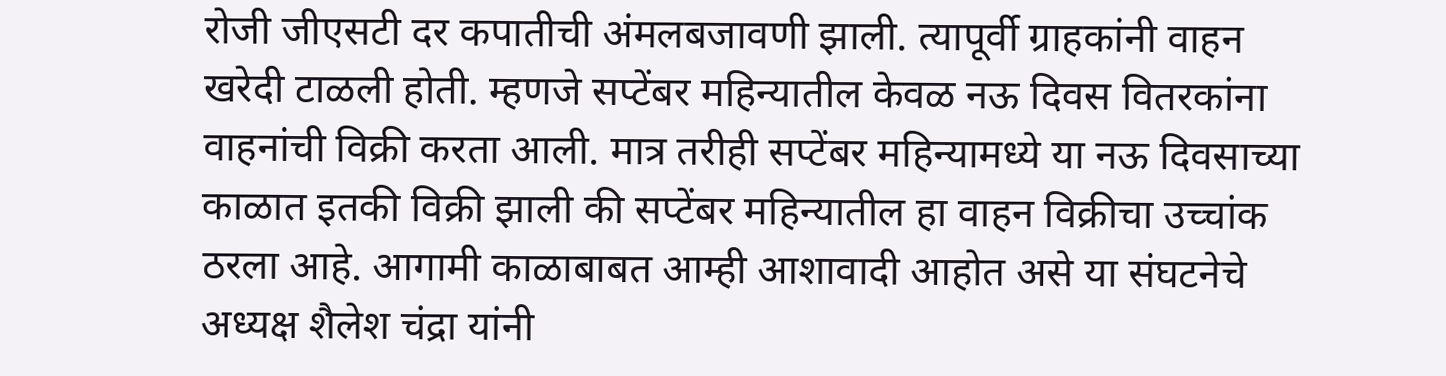रोजी जीएसटी दर कपातीची अंमलबजावणी झाली. त्यापूर्वी ग्राहकांनी वाहन खरेदी टाळली होती. म्हणजे सप्टेंबर महिन्यातील केवळ नऊ दिवस वितरकांना वाहनांची विक्री करता आली. मात्र तरीही सप्टेंबर महिन्यामध्ये या नऊ दिवसाच्या काळात इतकी विक्री झाली की सप्टेंबर महिन्यातील हा वाहन विक्रीचा उच्चांक ठरला आहे. आगामी काळाबाबत आम्ही आशावादी आहोत असे या संघटनेचे अध्यक्ष शैलेश चंद्रा यांनी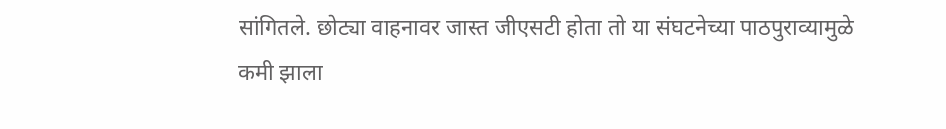सांगितले. छोट्या वाहनावर जास्त जीएसटी होता तो या संघटनेच्या पाठपुराव्यामुळे कमी झाला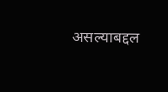असल्याबद्दल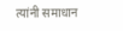त्यांनी समाधान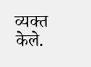व्यक्त केले.